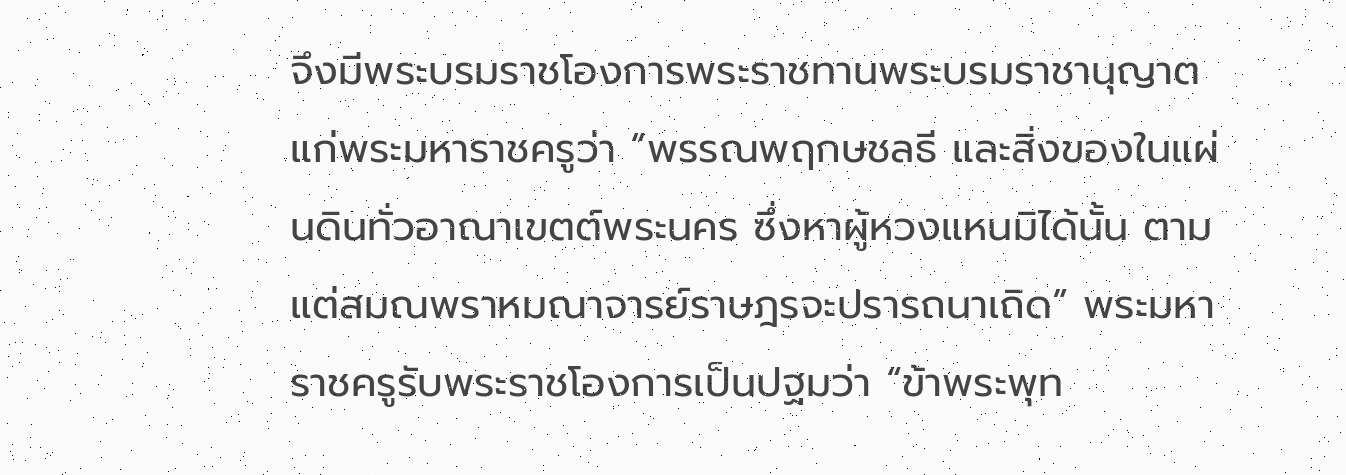จึงมีพระบรมราชโองการพระราชทานพระบรมราชานุญาตแก่พระมหาราชครูว่า “พรรณพฤกษชลธี และสิ่งของในแผ่นดินทั่วอาณาเขตต์พระนคร ซึ่งหาผู้หวงแหนมิได้นั้น ตามแต่สมณพราหมณาจารย์ราษฎรจะปรารถนาเถิด” พระมหาราชครูรับพระราชโองการเป็นปฐมว่า “ข้าพระพุท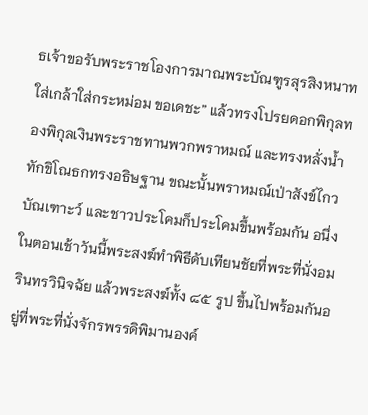ธเจ้าขอรับพระราชโองการมาณพระบัณฑูรสุรสิงหนาทใส่เกล้าใส่กระหม่อม ขอเดชะ” แล้วทรงโปรยดอกพิกุลทองพิกุลเงินพระราชทานพวกพราหมณ์ และทรงหลั่งน้ำทักขิโณธกทรงอธิษฐาน ขณะนั้นพราหมณ์เป่าสังข์ไกวบัณเฑาะว์ และชาวประโคมก็ประโคมขึ้นพร้อมกัน อนึ่งในตอนเช้าวันนี้พระสงฆ์ทำพิธีดับเทียนชัยที่พระที่นั่งอมรินทรวินิจฉัย แล้วพระสงฆ์ทั้ง ๘๕ รูป ขึ้นไปพร้อมกันอยู่ที่พระที่นั่งจักรพรรดิพิมานองค์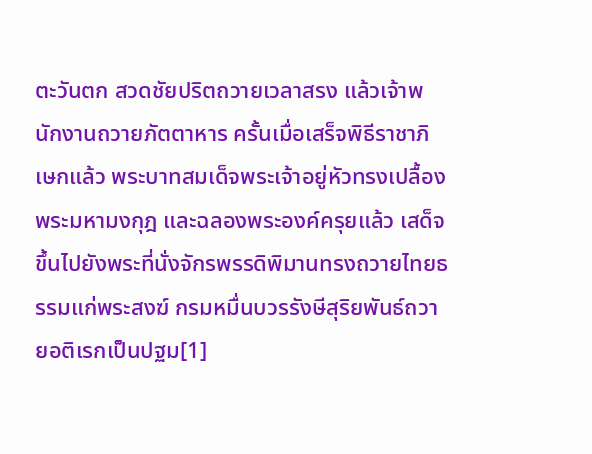ตะวันตก สวดชัยปริตถวายเวลาสรง แล้วเจ้าพนักงานถวายภัตตาหาร ครั้นเมื่อเสร็จพิธีราชาภิเษกแล้ว พระบาทสมเด็จพระเจ้าอยู่หัวทรงเปลื้องพระมหามงกุฎ และฉลองพระองค์ครุยแล้ว เสด็จขึ้นไปยังพระที่นั่งจักรพรรดิพิมานทรงถวายไทยธรรมแก่พระสงฆ์ กรมหมื่นบวรรังษีสุริยพันธ์ถวายอติเรกเป็นปฐม[1]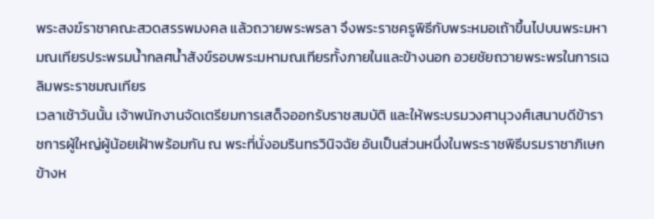พระสงฆ์ราชาคณะสวดสรรพมงคล แล้วถวายพระพรลา จึงพระราชครูพิธีกับพระหมอเถ้าขึ้นไปบนพระมหามณเทียรประพรมน้ำกลศน้ำสังข์รอบพระมหามณเทียรทั้งภายในและข้างนอก อวยชัยถวายพระพรในการเฉลิมพระราชมณเทียร
เวลาเช้าวันนั้น เจ้าพนักงานจัดเตรียมการเสด็จออกรับราชสมบัติ และให้พระบรมวงศานุวงศ์เสนาบดีข้าราชการผู้ใหญ่ผู้น้อยเฝ้าพร้อมกัน ณ พระที่นั่งอมรินทรวินิจฉัย อันเป็นส่วนหนึ่งในพระราชพิธีบรมราชาภิเษก ข้างห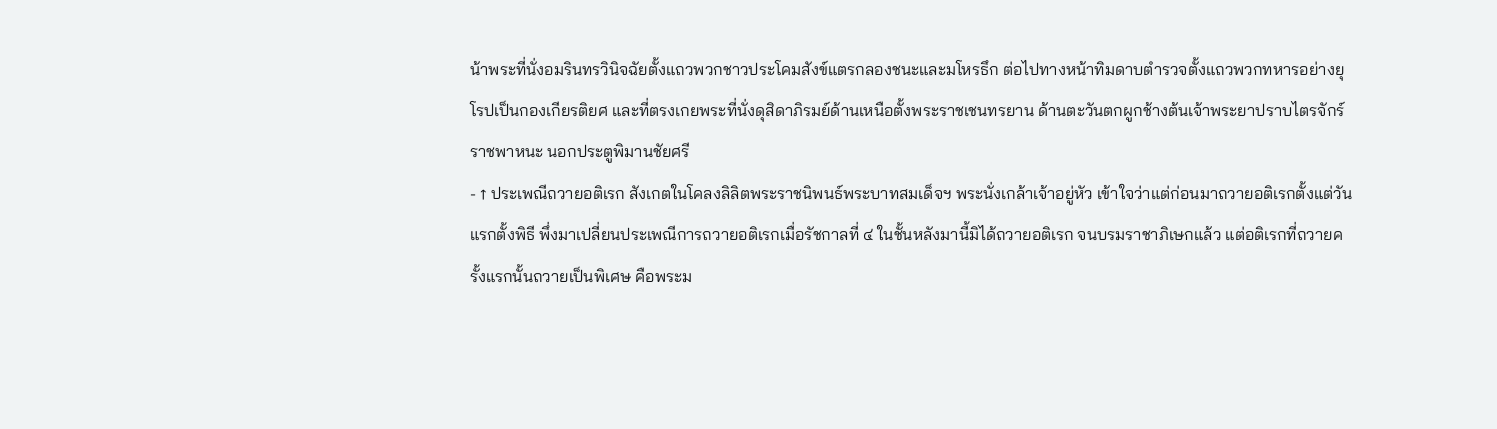น้าพระที่นั่งอมรินทรวินิจฉัยตั้งแถวพวกชาวประโคมสังข์แตรกลองชนะและมโหรธึก ต่อไปทางหน้าทิมดาบตำรวจตั้งแถวพวกทหารอย่างยุโรปเป็นกองเกียรติยศ และที่ตรงเกยพระที่นั่งดุสิดาภิรมย์ด้านเหนือตั้งพระราชเชนทรยาน ด้านตะวันตกผูกช้างต้นเจ้าพระยาปราบไตรจักร์ราชพาหนะ นอกประตูพิมานชัยศรี
- ↑ ประเพณีถวายอติเรก สังเกตในโคลงลิลิตพระราชนิพนธ์พระบาทสมเด็จฯ พระนั่งเกล้าเจ้าอยู่หัว เข้าใจว่าแต่ก่อนมาถวายอติเรกตั้งแต่วันแรกตั้งพิธี พึ่งมาเปลี่ยนประเพณีการถวายอติเรกเมื่อรัชกาลที่ ๔ ในชั้นหลังมานี้มิได้ถวายอติเรก จนบรมราชาภิเษกแล้ว แต่อติเรกที่ถวายครั้งแรกนั้นถวายเป็นพิเศษ คือพระม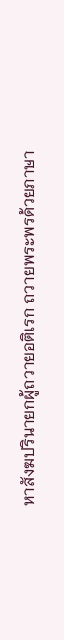หาสังฆปรินายกผู้ถวายอติเรก ถวายพระพรด้วยภาษา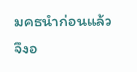มคธนำก่อนแล้วจึงอ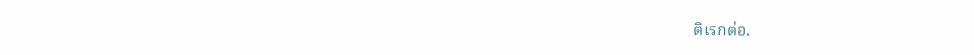ติเรกต่อ.